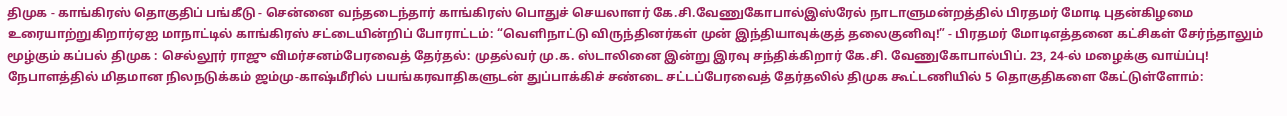திமுக - காங்கிரஸ் தொகுதிப் பங்கீடு - சென்னை வந்தடைந்தார் காங்கிரஸ் பொதுச் செயலாளர் கே.சி.வேணுகோபால்இஸ்ரேல் நாடாளுமன்றத்தில் பிரதமர் மோடி புதன்கிழமை உரையாற்றுகிறார்ஏஐ மாநாட்டில் காங்கிரஸ் சட்டையின்றிப் போராட்டம்: “வெளிநாட்டு விருந்தினர்கள் முன் இந்தியாவுக்குத் தலைகுனிவு!” - பிரதமர் மோடிஎத்தனை கட்சிகள் சேர்ந்தாலும் மூழ்கும் கப்பல் திமுக : செல்லூர் ராஜு விமர்சனம்பேரவைத் தேர்தல்: முதல்வர் மு.க. ஸ்டாலினை இன்று இரவு சந்திக்கிறார் கே.சி. வேணுகோபால்பிப். 23, 24-ல் மழைக்கு வாய்ப்பு! நேபாளத்தில் மிதமான நிலநடுக்கம் ஜம்மு-காஷ்மீரில் பயங்கரவாதிகளுடன் துப்பாக்கிச் சண்டை சட்டப்பேரவைத் தேர்தலில் திமுக கூட்டணியில் 5 தொகுதிகளை கேட்டுள்ளோம்: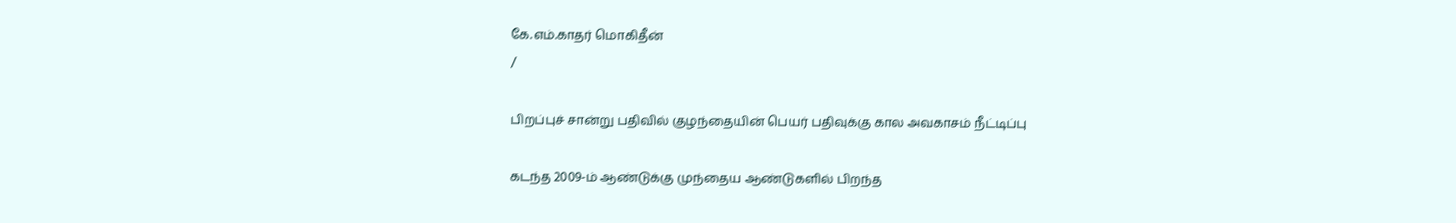கே.எம்.காதர் மொகிதீன்
/

பிறப்புச் சான்று பதிவில் குழந்தையின் பெயர் பதிவுக்கு கால அவகாசம் நீட்டிப்பு

கடந்த 2009-ம் ஆண்டுக்கு முந்தைய ஆண்டுகளில் பிறந்த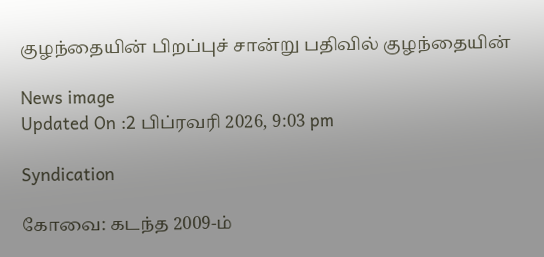குழந்தையின் பிறப்புச் சான்று பதிவில் குழந்தையின்

News image
Updated On :2 பிப்ரவரி 2026, 9:03 pm

Syndication

கோவை: கடந்த 2009-ம்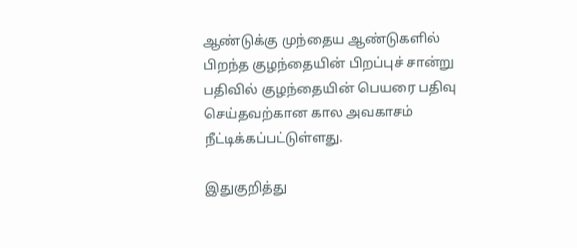ஆண்டுக்கு முந்தைய ஆண்டுகளில் பிறந்த குழந்தையின் பிறப்புச் சான்று பதிவில் குழந்தையின் பெயரை பதிவு செய்தவற்கான கால அவகாசம் நீட்டிக்கப்பட்டுள்ளது.

இதுகுறித்து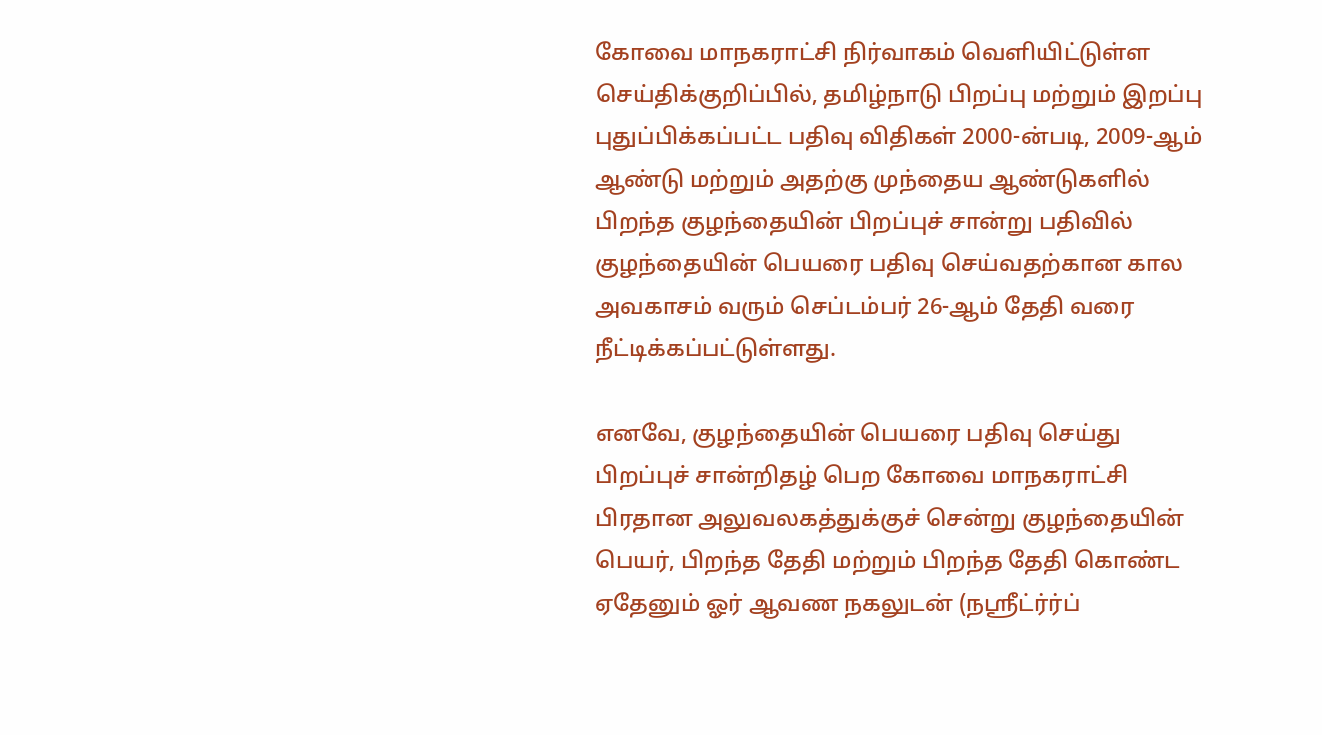கோவை மாநகராட்சி நிர்வாகம் வெளியிட்டுள்ள செய்திக்குறிப்பில், தமிழ்நாடு பிறப்பு மற்றும் இறப்பு புதுப்பிக்கப்பட்ட பதிவு விதிகள் 2000-ன்படி, 2009-ஆம் ஆண்டு மற்றும் அதற்கு முந்தைய ஆண்டுகளில் பிறந்த குழந்தையின் பிறப்புச் சான்று பதிவில் குழந்தையின் பெயரை பதிவு செய்வதற்கான கால அவகாசம் வரும் செப்டம்பர் 26-ஆம் தேதி வரை நீட்டிக்கப்பட்டுள்ளது.

எனவே, குழந்தையின் பெயரை பதிவு செய்து பிறப்புச் சான்றிதழ் பெற கோவை மாநகராட்சி பிரதான அலுவலகத்துக்குச் சென்று குழந்தையின் பெயர், பிறந்த தேதி மற்றும் பிறந்த தேதி கொண்ட ஏதேனும் ஓர் ஆவண நகலுடன் (நஸ்ரீட்ர்ர்ப்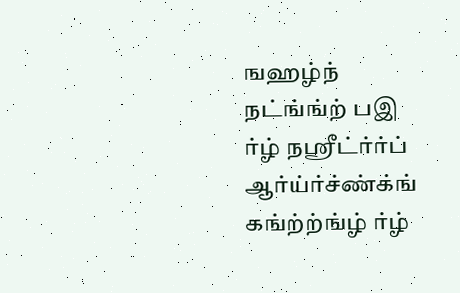ஙஹழ்ந் நட்ங்ங்ற் பஇ ர்ழ் நஸ்ரீட்ர்ர்ப் ஆர்ய்ர்ச்ண்க்ங் கங்ற்ற்ங்ழ் ர்ழ்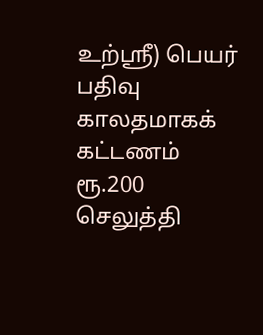உற்ஸ்ரீ) பெயர் பதிவு காலதமாகக் கட்டணம் ரூ.200 செலுத்தி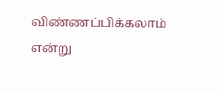விண்ணப்பிக்கலாம் என்று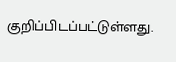குறிப்பிடப்பட்டுள்ளது.